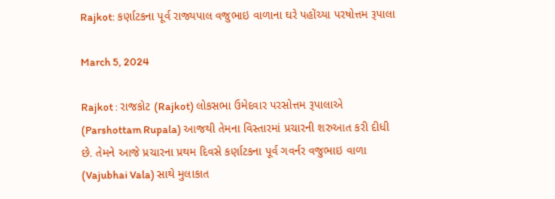Rajkot: કર્ણાટકના પૂર્વ રાજ્યપાલ વજુભાઇ વાળાના ઘરે પહોંચ્યા પરષોત્તમ રૂપાલા

March 5, 2024

Rajkot : રાજકોટ (Rajkot) લોકસભા ઉમેદવાર પરસોત્તમ રૂપાલાએ (Parshottam Rupala) આજથી તેમના વિસ્તારમાં પ્રચારની શરુઆત કરી દીધી છે. તેમને આજે પ્રચારના પ્રથમ દિવસે કર્ણાટકના પૂર્વ ગવર્નર વજુભાઇ વાળા (Vajubhai Vala) સાથે મુલાકાત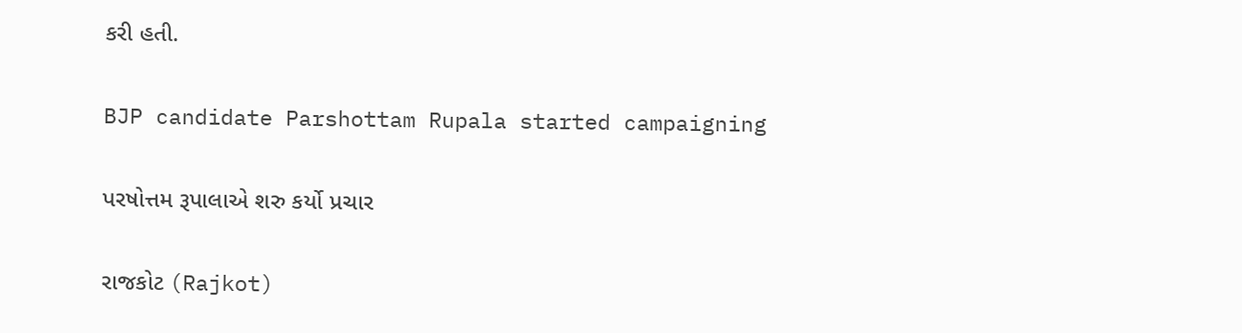કરી હતી.

BJP candidate Parshottam Rupala started campaigning

પરષોત્તમ રૂપાલાએ શરુ કર્યો પ્રચાર

રાજકોટ (Rajkot)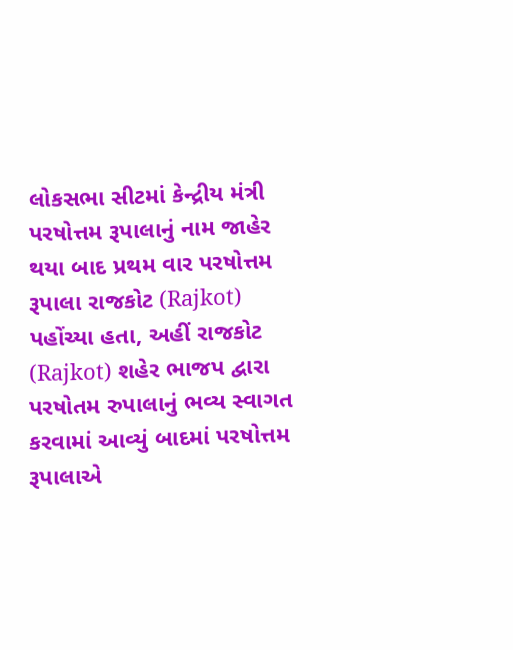લોકસભા સીટમાં કેન્દ્રીય મંત્રી પરષોત્તમ રૂપાલાનું નામ જાહેર થયા બાદ પ્રથમ વાર પરષોત્તમ રૂપાલા રાજકોટ (Rajkot)  પહોંચ્યા હતા, અહીં રાજકોટ (Rajkot) શહેર ભાજપ દ્વારા પરષોતમ રુપાલાનું ભવ્ય સ્વાગત કરવામાં આવ્યું બાદમાં પરષોત્તમ રૂપાલાએ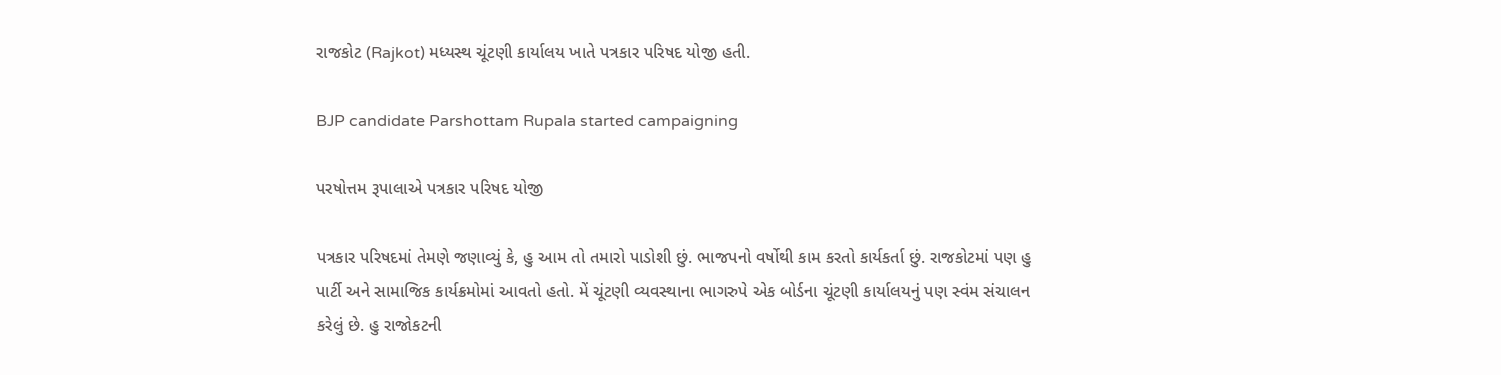રાજકોટ (Rajkot) મધ્યસ્થ ચૂંટણી કાર્યાલય ખાતે પત્રકાર પરિષદ યોજી હતી.

BJP candidate Parshottam Rupala started campaigning

પરષોત્તમ રૂપાલાએ પત્રકાર પરિષદ યોજી

પત્રકાર પરિષદમાં તેમણે જણાવ્યું કે, હુ આમ તો તમારો પાડોશી છું. ભાજપનો વર્ષોથી કામ કરતો કાર્યકર્તા છું. રાજકોટમાં પણ હુ પાર્ટી અને સામાજિક કાર્યક્રમોમાં આવતો હતો. મેં ચૂંટણી વ્યવસ્થાના ભાગરુપે એક બોર્ડના ચૂંટણી કાર્યાલયનું પણ સ્વંમ સંચાલન કરેલું છે. હુ રાજોકટની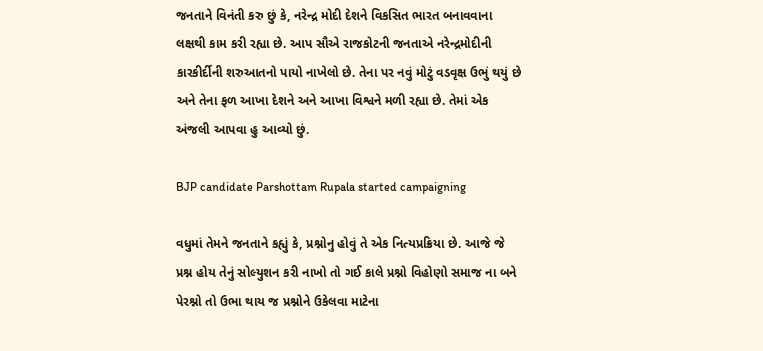જનતાને વિનંતી કરુ છું કે, નરેન્દ્ર મોદી દેશને વિકસિત ભારત બનાવવાના લક્ષથી કામ કરી રહ્યા છે. આપ સૌએ રાજકોટની જનતાએ નરેન્દ્રમોદીની કારકીર્દીની શરુઆતનો પાયો નાખેલો છે. તેના પર નવું મોટું વડવૃક્ષ ઉભું થયું છે અને તેના ફળ આખા દેશને અને આખા વિશ્વને મળી રહ્યા છે. તેમાં એક અંજલી આપવા હુ આવ્યો છું.

BJP candidate Parshottam Rupala started campaigning

વધુમાં તેમને જનતાને કહ્યું કે, પ્રશ્નોનુ હોવું તે એક નિત્યપ્રક્રિયા છે. આજે જે પ્રશ્ન હોય તેનું સોલ્યુશન કરી નાખો તો ગઈ કાલે પ્રશ્નો વિહોણો સમાજ ના બને પેરશ્નો તો ઉભા થાય જ પ્રશ્નોને ઉકેલવા માટેના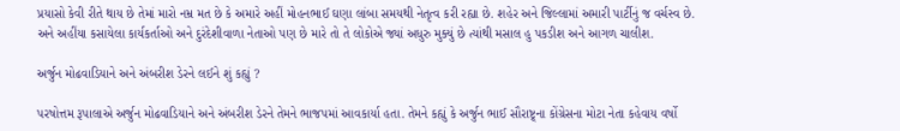પ્રયાસો કેવી રીતે થાય છે તેમાં મારો નમ્ર મત છે કે અમારે અહીં મોહનભાઈ ઘણા લાંબા સમયથી નેતૃત્વ કરી રહ્યા છે. શહેર અને જિલ્લામાં અમારી પાર્ટીનું જ વર્ચસ્વ છે. અને અહીંયા કસાયેલા કાર્યકર્તાઓ અને દુરંદેશીવાળા નેતાઓ પણ છે મારે તો તે લોકોએ જ્યાં અધુરુ મુક્યું છે ત્યાંથી મસાલ હુ પકડીશ અને આગળ ચાલીશ.

અર્જુન મોઢવાડિયાને અને અંબરીશ ડેરને લઈને શું કહ્યું ?

પરષોત્તમ રૂપાલાએ અર્જુન મોઢવાડિયાને અને અંબરીશ ડેરને તેમને ભાજપમાં આવકાર્યા હતા. તેમને કહ્યું કે અર્જુન ભાઈ સૌરાષ્ટ્ર્ના કોંગ્રેસના મોટા નેતા કહેવાય વર્ષો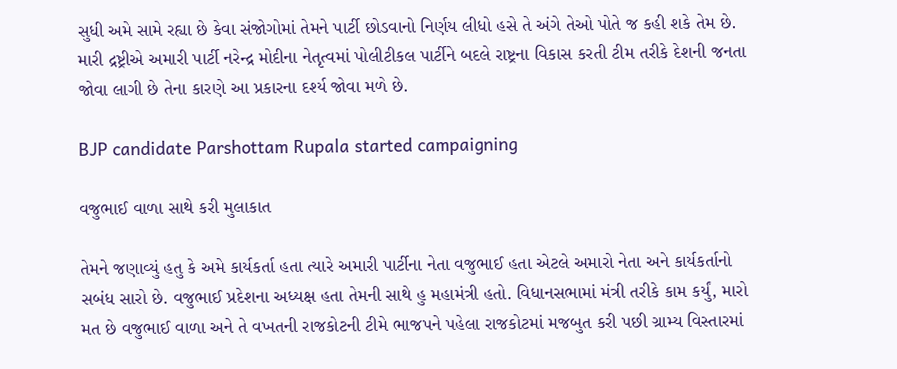સુધી અમે સામે રહ્યા છે કેવા સંજોગોમાં તેમને પાર્ટી છોડવાનો નિર્ણય લીધો હસે તે અંગે તેઓ પોતે જ કહી શકે તેમ છે. મારી દ્રષ્ટ્રીએ અમારી પાર્ટી નરેન્દ્ર મોદીના નેતૃત્વમાં પોલીટીકલ પાર્ટીને બદલે રાષ્ટ્રના વિકાસ કરતી ટીમ તરીકે દેશની જનતા જોવા લાગી છે તેના કારણે આ પ્રકારના દર્શ્ય જોવા મળે છે.

BJP candidate Parshottam Rupala started campaigning

વજુભાઈ વાળા સાથે કરી મુલાકાત

તેમને જણાવ્યું હતુ કે અમે કાર્યકર્તા હતા ત્યારે અમારી પાર્ટીના નેતા વજુભાઈ હતા એટલે અમારો નેતા અને કાર્યકર્તાનો સબંધ સારો છે. વજુભાઈ પ્રદેશના અધ્યક્ષ હતા તેમની સાથે હુ મહામંત્રી હતો. વિધાનસભામાં મંત્રી તરીકે કામ કર્યું, મારો મત છે વજુભાઈ વાળા અને તે વખતની રાજકોટની ટીમે ભાજપને પહેલા રાજકોટમાં મજબુત કરી પછી ગ્રામ્ય વિસ્તારમાં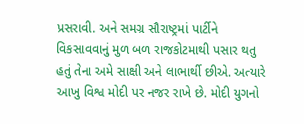પ્રસરાવી. અને સમગ્ર સૌરાષ્ટ્રમાં પાર્ટીને વિકસાવવાનું મુળ બળ રાજકોટમાથી પસાર થતુ હતું તેના અમે સાક્ષી અને લાભાર્થી છીએ. અત્યારે આખુ વિશ્વ મોદી પર નજર રાખે છે. મોદી યુગનો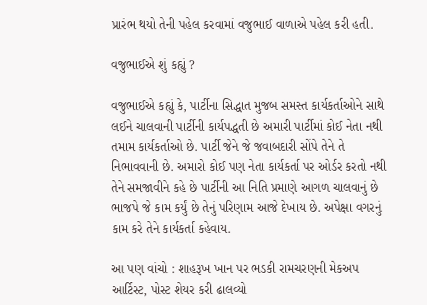પ્રારંભ થયો તેની પહેલ કરવામાં વજુભાઈ વાળાએ પહેલ કરી હતી.

વજુભાઈએ શું કહ્યું ?

વજુભાઈએ કહ્યું કે, પાર્ટીના સિદ્ધાત મુજબ સમસ્ત કાર્યકર્તાઓને સાથે લઈને ચાલવાની પાર્ટીની કાર્યપદ્ધતી છે અમારી પાર્ટીમાં કોઈ નેતા નથી તમામ કાર્યકર્તાઓ છે. પાર્ટી જેને જે જવાબદારી સોંપે તેને તે નિભાવવાની છે. અમારો કોઈ પણ નેતા કાર્યકર્તા પર ઓર્ડર કરતો નથી તેને સમજાવીને કહે છે પાર્ટીની આ નિતિ પ્રમાણે આગળ ચાલવાનું છે ભાજપે જે કામ કર્યું છે તેનું પરિણામ આજે દેખાય છે. અપેક્ષા વગરનું કામ કરે તેને કાર્યકર્તા કહેવાય.

આ પણ વાંચો : શાહરૂખ ખાન પર ભડકી રામચરણની મેકઅપ આર્ટિસ્ટ, પોસ્ટ શેયર કરી ઢાલવ્યો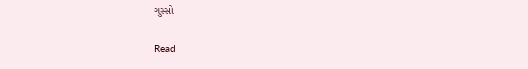ગુસ્સો

Read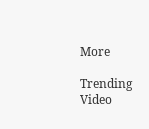More

Trending Video